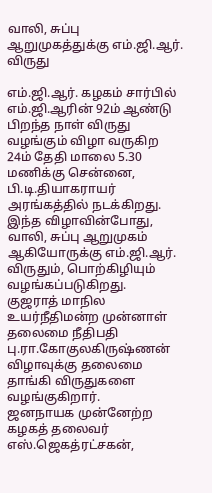வாலி, சுப்பு ஆறுமுகத்துக்கு எம்.ஜி.ஆர். விருது

எம்.ஜி.ஆர். கழகம் சார்பில் எம்.ஜி.ஆரின் 92ம் ஆண்டு பிறந்த நாள் விருது வழங்கும் விழா வருகிற 24ம் தேதி மாலை 5.30 மணிக்கு சென்னை, பி.டி.தியாகராயர் அரங்கத்தில் நடக்கிறது.
இந்த விழாவின்போது, வாலி, சுப்பு ஆறுமுகம் ஆகியோருக்கு எம்.ஜி.ஆர். விருதும், பொற்கிழியும் வழங்கப்படுகிறது.
குஜராத் மாநில உயர்நீதிமன்ற முன்னாள் தலைமை நீதிபதி பு.ரா.கோகுலகிருஷ்ணன் விழாவுக்கு தலைமை தாங்கி விருதுகளை வழங்குகிறார்.
ஜனநாயக முன்னேற்ற கழகத் தலைவர் எஸ்.ஜெகத்ரட்சகன்,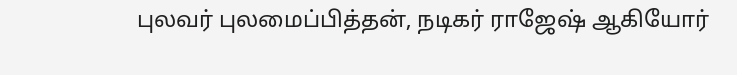புலவர் புலமைப்பித்தன், நடிகர் ராஜேஷ் ஆகியோர்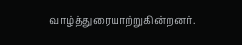வாழ்த்துரையாற்றுகின்றனர்.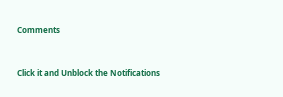Comments


Click it and Unblock the Notifications